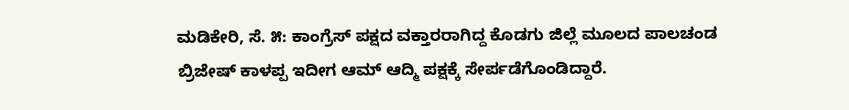ಮಡಿಕೇರಿ, ಸೆ. ೫: ಕಾಂಗ್ರೆಸ್ ಪಕ್ಷದ ವಕ್ತಾರರಾಗಿದ್ದ ಕೊಡಗು ಜಿಲ್ಲೆ ಮೂಲದ ಪಾಲಚಂಡ ಬ್ರಿಜೇಷ್ ಕಾಳಪ್ಪ ಇದೀಗ ಆಮ್ ಆದ್ಮಿ ಪಕ್ಷಕ್ಕೆ ಸೇರ್ಪಡೆಗೊಂಡಿದ್ದಾರೆ.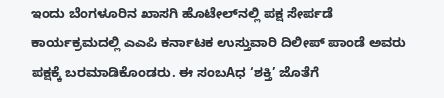ಇಂದು ಬೆಂಗಳೂರಿನ ಖಾಸಗಿ ಹೊಟೇಲ್‌ನಲ್ಲಿ ಪಕ್ಷ ಸೇರ್ಪಡೆ ಕಾರ್ಯಕ್ರಮದಲ್ಲಿ ಎಎಪಿ ಕರ್ನಾಟಕ ಉಸ್ತುವಾರಿ ದಿಲೀಪ್ ಪಾಂಡೆ ಅವರು ಪಕ್ಷಕ್ಕೆ ಬರಮಾಡಿಕೊಂಡರು. ಈ ಸಂಬAಧ ‘ಶಕ್ತಿ’ ಜೊತೆಗೆ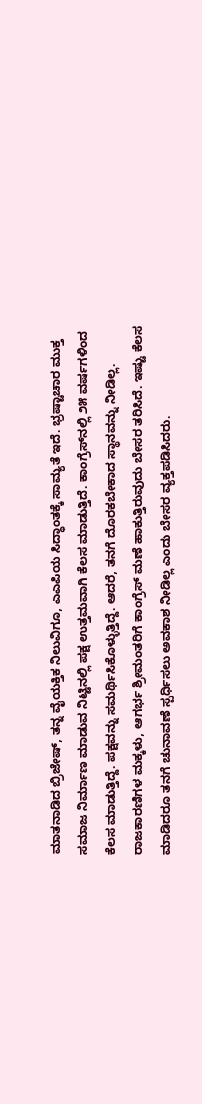ಮಾತನಾಡಿದ ಬ್ರಿಜೇಷ್, ತನ್ನ ವೈಯಕ್ತಿಕ ನಿಲುವಿಗೂ, ಎಎಪಿಯ ಸಿದ್ಧಾಂತಕ್ಕೆ ಸಾಮ್ಯತೆ ಇದೆ. ಭ್ರಷ್ಟಾಚಾರ ಮುಕ್ತ ಸಮಾಜ ನಿರ್ಮಾಣ ಮಾಡುವ ನಿಟ್ಟಿನಲ್ಲಿ ಪಕ್ಷ ಉತ್ತಮವಾಗಿ ಕೆಲಸ ಮಾಡುತ್ತಿದೆ. ಕಾಂಗ್ರೆಸ್‌ನಲ್ಲಿ ೨೫ ವರ್ಷಗಳಿಂದ ಕೆಲಸ ಮಾಡುತ್ತಿದ್ದೆ. ಪಕ್ಷವನ್ನು ಸಮರ್ಥಿಸಿಕೊಳ್ಳುತ್ತಿದ್ದೆ. ಆದರೆ, ತನಗೆ ದೊರಕಬೇಕಾದ ಸ್ಥಾನವನ್ನು ನೀಡಿಲ್ಲ. ರಾಜಕಾರಣಿಗಳ ಮಕ್ಕಳು, ಆಗರ್ಭ ಶ್ರೀಮಂತರಿಗೆ ಕಾಂಗ್ರೆಸ್ ಮಣೆ ಹಾಕುತ್ತಿರುವುದು ಬೇಸರ ತರಿಸಿದೆ. ಇಷ್ಟು ಕೆಲಸ ಮಾಡಿದರೂ ತನಗೆ ಚುನಾವಣೆ ಸ್ಪರ್ಧಿಸಲು ಅವಕಾಶ ನೀಡಿಲ್ಲ ಎಂದು ಬೇಸರ ವ್ಯಕ್ತಪಡಿಸಿದರು.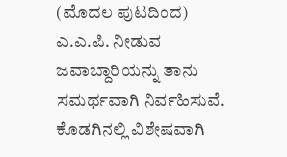(ಮೊದಲ ಪುಟದಿಂದ) ಎ.ಎ.ಪಿ. ನೀಡುವ ಜವಾಬ್ದಾರಿಯನ್ನು ತಾನು ಸಮರ್ಥವಾಗಿ ನಿರ್ವಹಿಸುವೆ. ಕೊಡಗಿನಲ್ಲಿ ವಿಶೇಷವಾಗಿ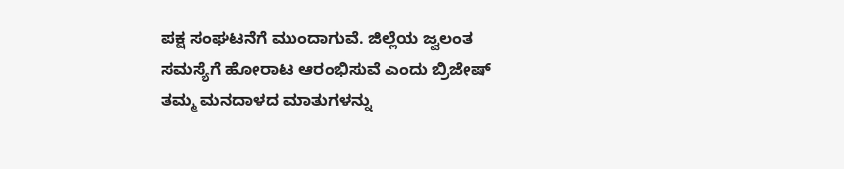ಪಕ್ಷ ಸಂಘಟನೆಗೆ ಮುಂದಾಗುವೆ. ಜಿಲ್ಲೆಯ ಜ್ವಲಂತ ಸಮಸ್ಯೆಗೆ ಹೋರಾಟ ಆರಂಭಿಸುವೆ ಎಂದು ಬ್ರಿಜೇಷ್ ತಮ್ಮ ಮನದಾಳದ ಮಾತುಗಳನ್ನು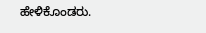ಹೇಳಿಕೊಂಡರು.